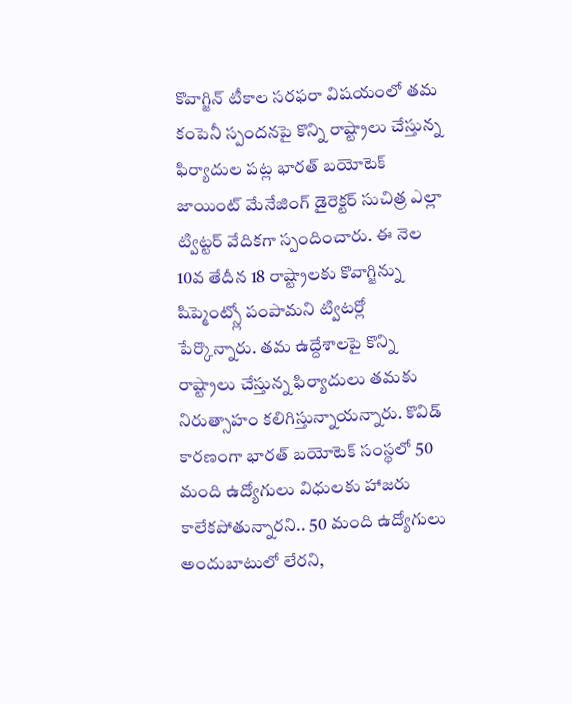కొవాగ్జిన్ టీకాల సరఫరా విషయంలో తమ కంపెనీ స్పందనపై కొన్ని రాష్ట్రాలు చేస్తున్న ఫిర్యాదుల పట్ల భారత్ బయోటెక్ జాయింట్ మేనేజింగ్ డైరెక్టర్ సుచిత్ర ఎల్లా ట్విట్టర్ వేదికగా స్పందించారు. ఈ నెల 10వ తేదీన 18 రాష్ట్రాలకు కొవాగ్జిన్ను షిప్మెంట్స్లో పంపామని ట్విటర్లో పేర్కొన్నారు. తమ ఉద్దేశాలపై కొన్ని రాష్ట్రాలు చేస్తున్న ఫిర్యాదులు తమకు నిరుత్సాహం కలిగిస్తున్నాయన్నారు. కొవిడ్ కారణంగా భారత్ బయోటెక్ సంస్థలో 50 మంది ఉద్యోగులు విధులకు హాజరు కాలేకపోతున్నారని.. 50 మంది ఉద్యోగులు అందుబాటులో లేరని,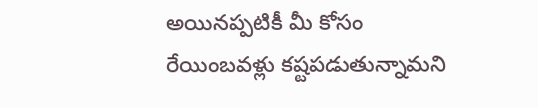అయినప్పటికీ మీ కోసం రేయింబవళ్లు కష్టపడుతున్నామని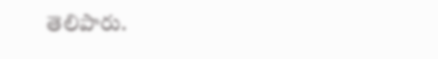తెలిపారు.